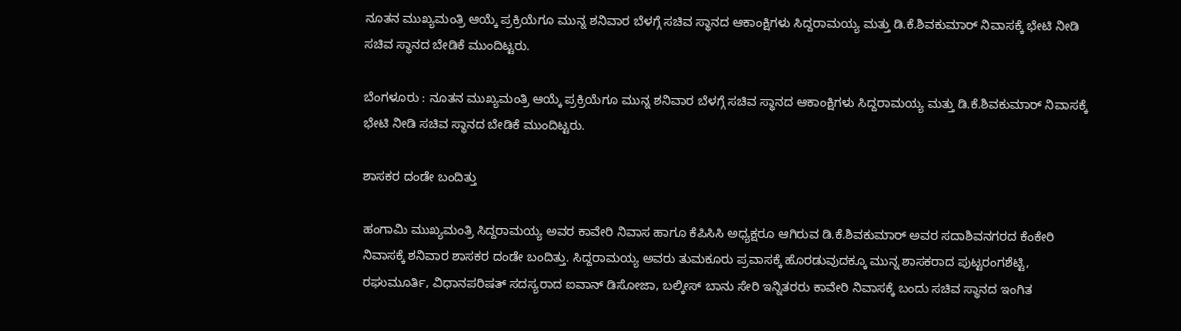ನೂತನ ಮುಖ್ಯಮಂತ್ರಿ ಆಯ್ಕೆ ಪ್ರಕ್ರಿಯೆಗೂ ಮುನ್ನ ಶನಿವಾರ ಬೆಳಗ್ಗೆ ಸಚಿವ ಸ್ಥಾನದ ಆಕಾಂಕ್ಷಿಗಳು ಸಿದ್ದರಾಮಯ್ಯ ಮತ್ತು ಡಿ.ಕೆ.ಶಿವಕುಮಾರ್‌ ನಿವಾಸಕ್ಕೆ ಭೇಟಿ ನೀಡಿ ಸಚಿವ ಸ್ಥಾನದ ಬೇಡಿಕೆ ಮುಂದಿಟ್ಟರು.

ಬೆಂಗಳೂರು : ನೂತನ ಮುಖ್ಯಮಂತ್ರಿ ಆಯ್ಕೆ ಪ್ರಕ್ರಿಯೆಗೂ ಮುನ್ನ ಶನಿವಾರ ಬೆಳಗ್ಗೆ ಸಚಿವ ಸ್ಥಾನದ ಆಕಾಂಕ್ಷಿಗಳು ಸಿದ್ದರಾಮಯ್ಯ ಮತ್ತು ಡಿ.ಕೆ.ಶಿವಕುಮಾರ್‌ ನಿವಾಸಕ್ಕೆ ಭೇಟಿ ನೀಡಿ ಸಚಿವ ಸ್ಥಾನದ ಬೇಡಿಕೆ ಮುಂದಿಟ್ಟರು.

ಶಾಸಕರ ದಂಡೇ ಬಂದಿತ್ತು

ಹಂಗಾಮಿ ಮುಖ್ಯಮಂತ್ರಿ ಸಿದ್ದರಾಮಯ್ಯ ಅವರ ಕಾವೇರಿ ನಿವಾಸ ಹಾಗೂ ಕೆಪಿಸಿಸಿ ಅಧ್ಯಕ್ಷರೂ ಆಗಿರುವ ಡಿ.ಕೆ.ಶಿವಕುಮಾರ್‌ ಅವರ ಸದಾಶಿವನಗರದ ಕೆಂಕೇರಿ ನಿವಾಸಕ್ಕೆ ಶನಿವಾರ ಶಾಸಕರ ದಂಡೇ ಬಂದಿತ್ತು. ಸಿದ್ದರಾಮಯ್ಯ ಅವರು ತುಮಕೂರು ಪ್ರವಾಸಕ್ಕೆ ಹೊರಡುವುದಕ್ಕೂ ಮುನ್ನ ಶಾಸಕರಾದ ಪುಟ್ಟರಂಗಶೆಟ್ಟಿ, ರಘುಮೂರ್ತಿ, ವಿಧಾನಪರಿಷತ್‌ ಸದಸ್ಯರಾದ ಐವಾನ್‌ ಡಿಸೋಜಾ, ಬಲ್ಕೀಸ್‌ ಬಾನು ಸೇರಿ ಇನ್ನಿತರರು ಕಾವೇರಿ ನಿವಾಸಕ್ಕೆ ಬಂದು ಸಚಿವ ಸ್ಥಾನದ ಇಂಗಿತ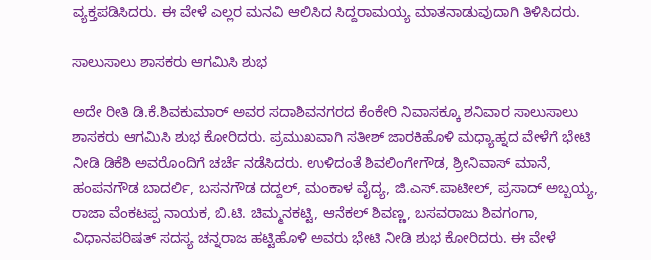ವ್ಯಕ್ತಪಡಿಸಿದರು. ಈ ವೇಳೆ ಎಲ್ಲರ ಮನವಿ ಆಲಿಸಿದ ಸಿದ್ದರಾಮಯ್ಯ ಮಾತನಾಡುವುದಾಗಿ ತಿಳಿಸಿದರು.

ಸಾಲುಸಾಲು ಶಾಸಕರು ಆಗಮಿಸಿ ಶುಭ

ಅದೇ ರೀತಿ ಡಿ.ಕೆ.ಶಿವಕುಮಾರ್‌ ಅವರ ಸದಾಶಿವನಗರದ ಕೆಂಕೇರಿ ನಿವಾಸಕ್ಕೂ ಶನಿವಾರ ಸಾಲುಸಾಲು ಶಾಸಕರು ಆಗಮಿಸಿ ಶುಭ ಕೋರಿದರು. ಪ್ರಮುಖವಾಗಿ ಸತೀಶ್‌ ಜಾರಕಿಹೊಳಿ ಮಧ್ಯಾಹ್ನದ ವೇಳೆಗೆ ಭೇಟಿ ನೀಡಿ ಡಿಕೆಶಿ ಅವರೊಂದಿಗೆ ಚರ್ಚೆ ನಡೆಸಿದರು. ಉಳಿದಂತೆ ಶಿವಲಿಂಗೇಗೌಡ, ಶ್ರೀನಿವಾಸ್‌ ಮಾನೆ, ಹಂಪನಗೌಡ ಬಾದರ್ಲಿ, ಬಸನಗೌಡ ದದ್ದಲ್‌, ಮಂಕಾಳ ವೈದ್ಯ, ಜಿ.ಎಸ್‌.ಪಾಟೀಲ್‌, ಪ್ರಸಾದ್‌ ಅಬ್ಬಯ್ಯ, ರಾಜಾ ವೆಂಕಟಪ್ಪ ನಾಯಕ, ಬಿ.ಟಿ. ಚಿಮ್ಮನಕಟ್ಟಿ, ಆನೆಕಲ್‌ ಶಿವಣ್ಣ, ಬಸವರಾಜು ಶಿವಗಂಗಾ, ವಿಧಾನಪರಿಷತ್‌ ಸದಸ್ಯ ಚನ್ನರಾಜ ಹಟ್ಟಿಹೊಳಿ ಅವರು ಭೇಟಿ ನೀಡಿ ಶುಭ ಕೋರಿದರು. ಈ ವೇಳೆ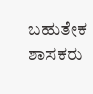ಬಹುತೇಕ ಶಾಸಕರು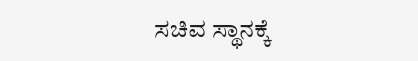ಸಚಿವ ಸ್ಥಾನಕ್ಕೆ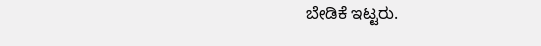ಬೇಡಿಕೆ ಇಟ್ಟರು.